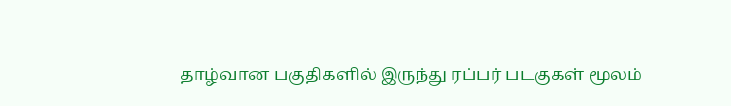தாழ்வான பகுதிகளில் இருந்து ரப்பர் படகுகள் மூலம்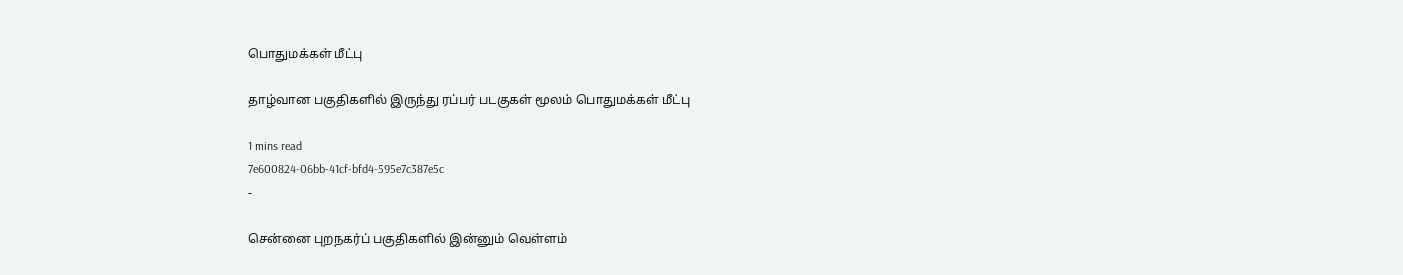பொதுமக்கள் மீட்பு

தாழ்வான பகுதிகளில் இருந்து ரப்பர் படகுகள் மூலம் பொதுமக்கள் மீட்பு

1 mins read
7e600824-06bb-41cf-bfd4-595e7c387e5c
-

சென்னை புறநகர்ப் பகுதிகளில் இன்னும் வெள்ளம்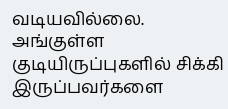வடியவில்லை. அங்குள்ள குடியிருப்புகளில் சிக்கி இருப்பவர்களை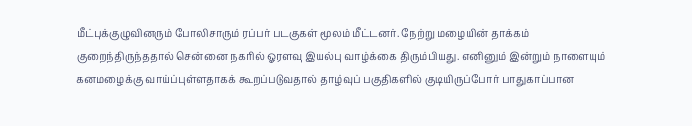மீட்புக்குழுவினரும் போலிசாரும் ரப்பர் படகுகள் மூலம் மீட்டனர். நேற்று மழையின் தாக்கம் குறைந்திருந்ததால் சென்னை நகரில் ஓரளவு இயல்பு வாழ்க்கை திரும்பியது. எனினும் இன்றும் நாளையும் கனமழைக்கு வாய்ப்புள்ளதாகக் கூறப்படுவதால் தாழ்வுப் பகுதிகளில் குடியிருப்போர் பாதுகாப்பான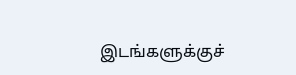இடங்களுக்குச்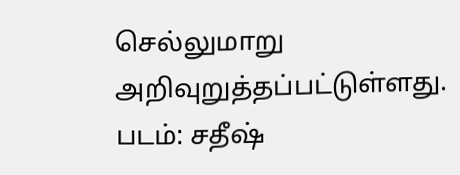செல்லுமாறு அறிவுறுத்தப்பட்டுள்ளது. படம்: சதீஷ்